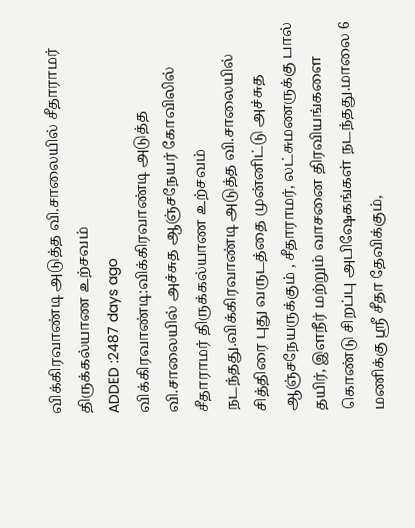விக்கிரவாண்டி அடுத்த வி.சாலையில் சீதாராமர் திருக்கல்யாண உற்சவம்
ADDED :2487 days ago
விக்கிரவாண்டி:விக்கிரவாண்டி அடுத்த வி.சாலையில் அச்சுத ஆஞ்சநேயர் கோவிலில் சீதாராமர் திருக்கல்யாண உற்சவம் நடந்தது.விக்கிரவாண்டி அடுத்த வி.சாலையில் சித்திரை புது வருடத்தை முன்னிட்டு அச்சுத ஆஞ்சநேயருக்கும் , சீதாராமர், லட்சுமணருக்கு பால் தயிர், இளநீர் மற்றும் வாசனை திரவியங்களை கொண்டு சிறப்பு அபிஷேகங்கள் நடந்தது.மாலை 6 மணிக்கு ஸ்ரீ சீதா தேவிக்கும்,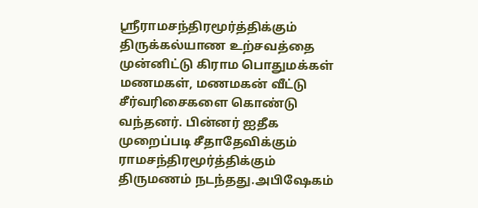ஸ்ரீராமசந்திரமூர்த்திக்கும் திருக்கல்யாண உற்சவத்தை முன்னிட்டு கிராம பொதுமக்கள் மணமகள், மணமகன் வீட்டு சீர்வரிசைகளை கொண்டு வந்தனர். பின்னர் ஐதீக முறைப்படி சீதாதேவிக்கும் ராமசந்திரமூர்த்திக்கும் திருமணம் நடந்தது.அபிஷேகம்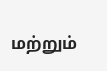மற்றும்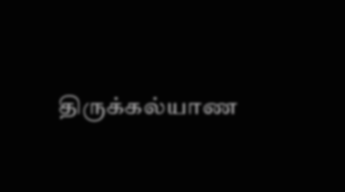திருக்கல்யாண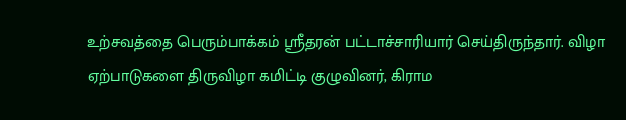உற்சவத்தை பெரும்பாக்கம் ஸ்ரீதரன் பட்டாச்சாரியார் செய்திருந்தார். விழா ஏற்பாடுகளை திருவிழா கமிட்டி குழுவினர், கிராம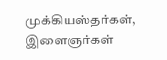முக்கியஸ்தர்கள், இளைஞர்கள்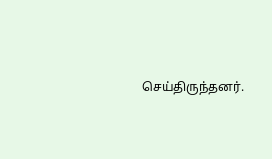செய்திருந்தனர்.